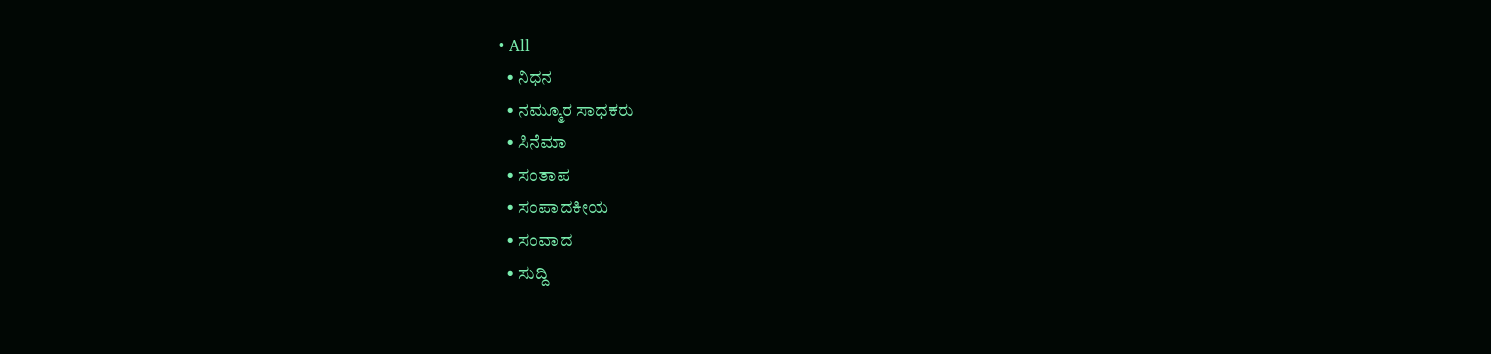• All
  • ನಿಧನ
  • ನಮ್ಮೂರ ಸಾಧಕರು
  • ಸಿನೆಮಾ
  • ಸಂತಾಪ
  • ಸಂಪಾದಕೀಯ
  • ಸಂವಾದ
  • ಸುದ್ದಿ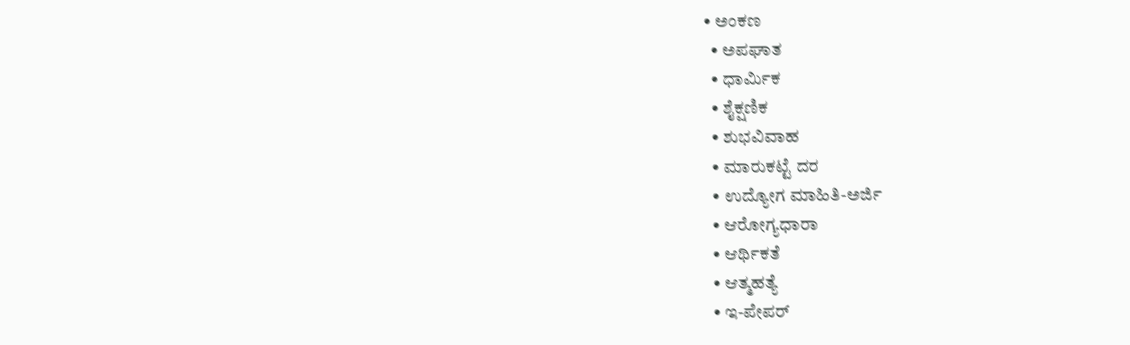• ಅಂಕಣ
  • ಅಪಘಾತ
  • ಧಾರ್ಮಿಕ
  • ಶೈಕ್ಷಣಿಕ
  • ಶುಭವಿವಾಹ
  • ಮಾರುಕಟ್ಟೆ ದರ
  • ಉದ್ಯೋಗ ಮಾಹಿತಿ-ಅರ್ಜಿ
  • ಆರೋಗ್ಯಧಾರಾ
  • ಆರ್ಥಿಕತೆ
  • ಆತ್ಮಹತ್ಯೆ
  • ಇ-ಪೇಪರ್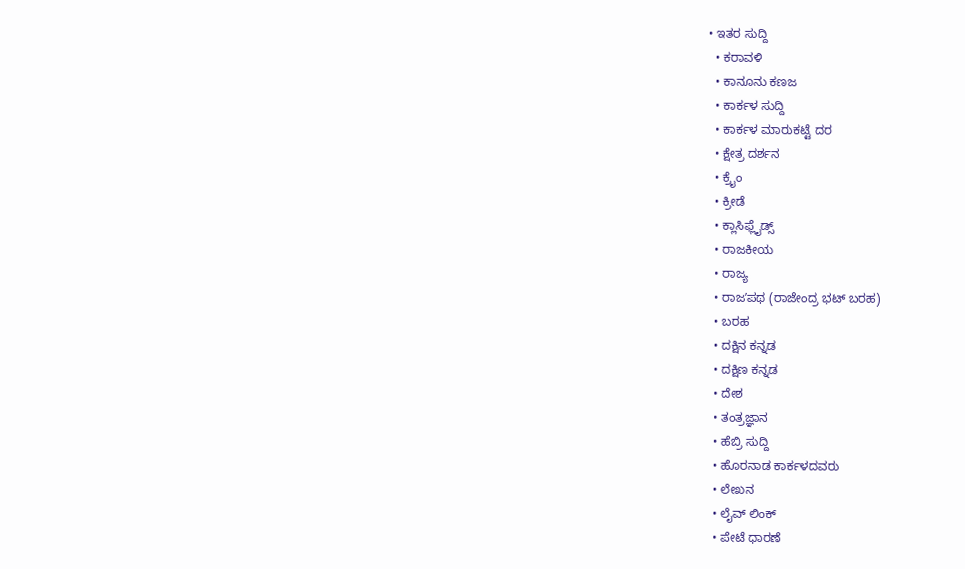• ಇತರ ಸುದ್ದಿ
  • ಕರಾವಳಿ
  • ಕಾನೂನು ಕಣಜ
  • ಕಾರ್ಕಳ ಸುದ್ದಿ
  • ಕಾರ್ಕಳ ಮಾರುಕಟ್ಟೆ ದರ
  • ಕ್ಷೇತ್ರ ದರ್ಶನ
  • ಕ್ರೈಂ
  • ಕ್ರೀಡೆ
  • ಕ್ಲಾಸಿಫ್ಲೈಡ್ಸ್
  • ರಾಜಕೀಯ
  • ರಾಜ್ಯ
  • ರಾಜʼಪಥ (ರಾಜೇಂದ್ರ ಭಟ್‌ ಬರಹ)
  • ಬರಹ
  • ದಕ್ಷಿನ ಕನ್ನಡ
  • ದಕ್ಷಿಣ ಕನ್ನಡ
  • ದೇಶ
  • ತಂತ್ರಜ್ಞಾನ
  • ಹೆಬ್ರಿ ಸುದ್ದಿ
  • ಹೊರನಾಡ ಕಾರ್ಕಳದವರು
  • ಲೇಖನ
  • ಲೈವ್ ಲಿಂಕ್
  • ಪೇಟೆ ಧಾರಣೆ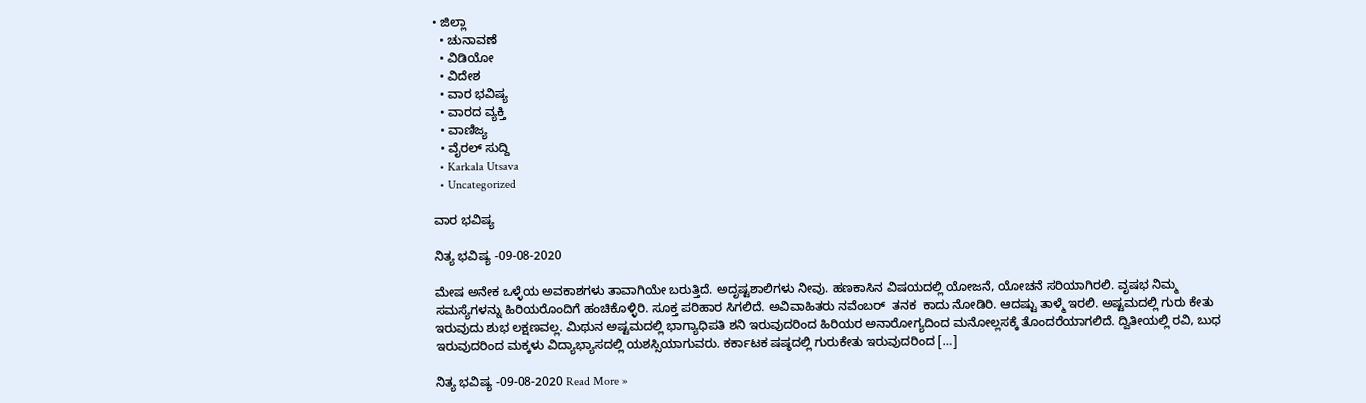• ಜಿಲ್ಲಾ
  • ಚುನಾವಣೆ
  • ವಿಡಿಯೋ
  • ವಿದೇಶ
  • ವಾರ ಭವಿಷ್ಯ
  • ವಾರದ ವ್ಯಕ್ತಿ
  • ವಾಣಿಜ್ಯ
  • ವೈರಲ್ ಸುದ್ದಿ
  • Karkala Utsava
  • Uncategorized

ವಾರ ಭವಿಷ್ಯ

ನಿತ್ಯ ಭವಿಷ್ಯ -09-08-2020

ಮೇಷ ಅನೇಕ ಒಳ್ಳೆಯ ಅವಕಾಶಗಳು ತಾವಾಗಿಯೇ ಬರುತ್ತಿದೆ. ಅದೃಷ್ಟಶಾಲಿಗಳು ನೀವು. ಹಣಕಾಸಿನ ವಿಷಯದಲ್ಲಿ ಯೋಜನೆ, ಯೋಚನೆ ಸರಿಯಾಗಿರಲಿ. ವೃಷಭ ನಿಮ್ಮ ಸಮಸ್ಯೆಗಳನ್ನು ಹಿರಿಯರೊಂದಿಗೆ ಹಂಚಿಕೊಳ್ಳಿರಿ. ಸೂಕ್ತ ಪರಿಹಾರ ಸಿಗಲಿದೆ. ಅವಿವಾಹಿತರು ನವೆಂಬರ್  ತನಕ  ಕಾದು ನೋಡಿರಿ. ಆದಷ್ಟು ತಾಳ್ಮೆ ಇರಲಿ. ಅಷ್ಟಮದಲ್ಲಿ ಗುರು ಕೇತು ಇರುವುದು ಶುಭ ಲಕ್ಷಣವಲ್ಲ. ಮಿಥುನ ಅಷ್ಟಮದಲ್ಲಿ ಭಾಗ್ಯಾಧಿಪತಿ ಶನಿ ಇರುವುದರಿಂದ ಹಿರಿಯರ ಅನಾರೋಗ್ಯದಿಂದ ಮನೋಲ್ಲಸಕ್ಕೆ ತೊಂದರೆಯಾಗಲಿದೆ. ದ್ವಿತೀಯಲ್ಲಿ ರವಿ, ಬುಧ ಇರುವುದರಿಂದ ಮಕ್ಕಳು ವಿದ್ಯಾಭ್ಯಾಸದಲ್ಲಿ ಯಶಸ್ಸಿಯಾಗುವರು. ಕರ್ಕಾಟಕ ಷಷ್ಠದಲ್ಲಿ ಗುರುಕೇತು ಇರುವುದರಿಂದ […]

ನಿತ್ಯ ಭವಿಷ್ಯ -09-08-2020 Read More »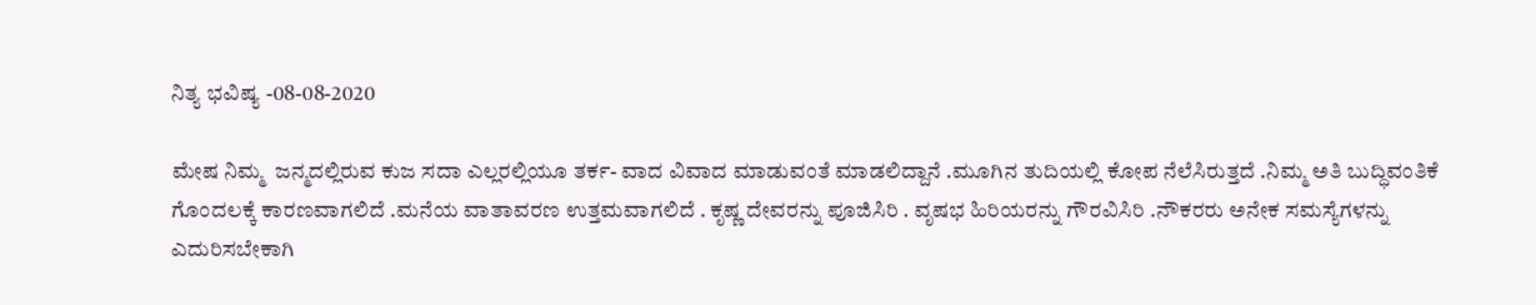ನಿತ್ಯ ಭವಿಷ್ಯ -08-08-2020

ಮೇಷ ನಿಮ್ಮ  ಜನ್ಮದಲ್ಲಿರುವ ಕುಜ ಸದಾ ಎಲ್ಲರಲ್ಲಿಯೂ ತರ್ಕ- ವಾದ ವಿವಾದ ಮಾಡುವಂತೆ ಮಾಡಲಿದ್ದಾನೆ .ಮೂಗಿನ ತುದಿಯಲ್ಲಿ ಕೋಪ ನೆಲೆಸಿರುತ್ತದೆ .ನಿಮ್ಮ ಅತಿ ಬುದ್ಧಿವಂತಿಕೆ ಗೊಂದಲಕ್ಕೆ ಕಾರಣವಾಗಲಿದೆ .ಮನೆಯ ವಾತಾವರಣ ಉತ್ತಮವಾಗಲಿದೆ . ಕೃಷ್ಣ ದೇವರನ್ನು ಪೂಜಿಸಿರಿ . ವೃಷಭ ಹಿರಿಯರನ್ನು ಗೌರವಿಸಿರಿ .ನೌಕರರು ಅನೇಕ ಸಮಸ್ಯೆಗಳನ್ನು ಎದುರಿಸಬೇಕಾಗಿ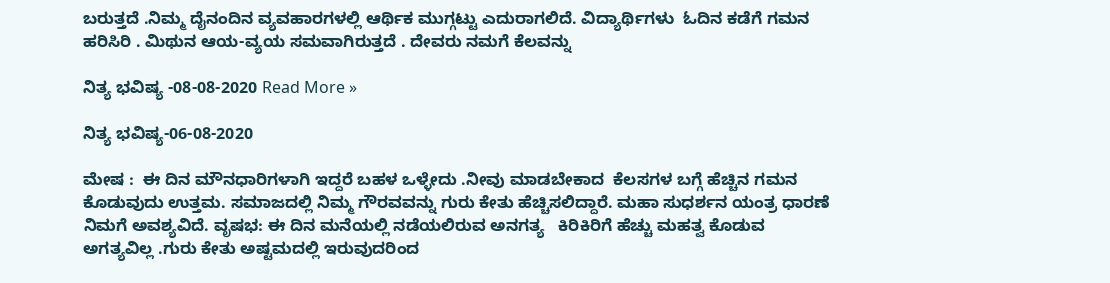ಬರುತ್ತದೆ .ನಿಮ್ಮ ದೈನಂದಿನ ವ್ಯವಹಾರಗಳಲ್ಲಿ ಆರ್ಥಿಕ ಮುಗ್ಗಟ್ಟು ಎದುರಾಗಲಿದೆ. ವಿದ್ಯಾರ್ಥಿಗಳು  ಓದಿನ ಕಡೆಗೆ ಗಮನ ಹರಿಸಿರಿ . ಮಿಥುನ ಆಯ-ವ್ಯಯ ಸಮವಾಗಿರುತ್ತದೆ . ದೇವರು ನಮಗೆ ಕೆಲವನ್ನು

ನಿತ್ಯ ಭವಿಷ್ಯ -08-08-2020 Read More »

ನಿತ್ಯ ಭವಿಷ್ಯ-06-08-2020

ಮೇಷ :  ಈ ದಿನ ಮೌನಧಾರಿಗಳಾಗಿ ಇದ್ದರೆ ಬಹಳ ಒಳ್ಳೇದು .ನೀವು ಮಾಡಬೇಕಾದ  ಕೆಲಸಗಳ ಬಗ್ಗೆ ಹೆಚ್ಚಿನ ಗಮನ ಕೊಡುವುದು ಉತ್ತಮ. ಸಮಾಜದಲ್ಲಿ ನಿಮ್ಮ ಗೌರವವನ್ನು ಗುರು ಕೇತು ಹೆಚ್ಚಿಸಲಿದ್ದಾರೆ. ಮಹಾ ಸುಧರ್ಶನ ಯಂತ್ರ ಧಾರಣೆ ನಿಮಗೆ ಅವಶ್ಯವಿದೆ. ವೃಷಭ: ಈ ದಿನ ಮನೆಯಲ್ಲಿ ನಡೆಯಲಿರುವ ಅನಗತ್ಯ   ಕಿರಿಕಿರಿಗೆ ಹೆಚ್ಚು ಮಹತ್ವ ಕೊಡುವ ಅಗತ್ಯವಿಲ್ಲ .ಗುರು ಕೇತು ಅಷ್ಟಮದಲ್ಲಿ ಇರುವುದರಿಂದ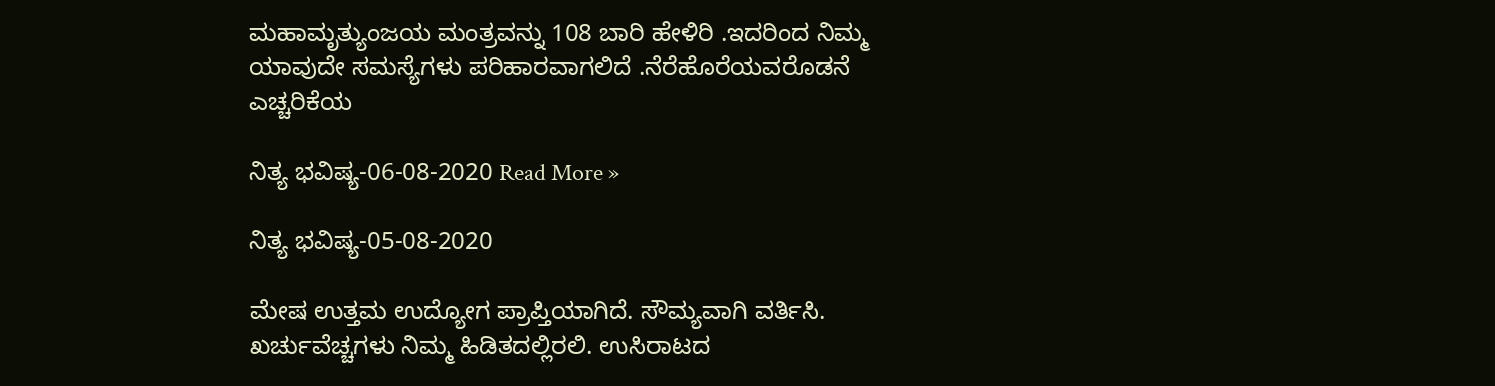ಮಹಾಮೃತ್ಯುಂಜಯ ಮಂತ್ರವನ್ನು 108 ಬಾರಿ ಹೇಳಿರಿ .ಇದರಿಂದ ನಿಮ್ಮ ಯಾವುದೇ ಸಮಸ್ಯೆಗಳು ಪರಿಹಾರವಾಗಲಿದೆ .ನೆರೆಹೊರೆಯವರೊಡನೆ ಎಚ್ಚರಿಕೆಯ

ನಿತ್ಯ ಭವಿಷ್ಯ-06-08-2020 Read More »

ನಿತ್ಯ ಭವಿಷ್ಯ-05-08-2020

ಮೇಷ ಉತ್ತಮ ಉದ್ಯೋಗ ಪ್ರಾಪ್ತಿಯಾಗಿದೆ. ಸೌಮ್ಯವಾಗಿ ವರ್ತಿಸಿ. ಖರ್ಚುವೆಚ್ಚಗಳು ನಿಮ್ಮ ಹಿಡಿತದಲ್ಲಿರಲಿ. ಉಸಿರಾಟದ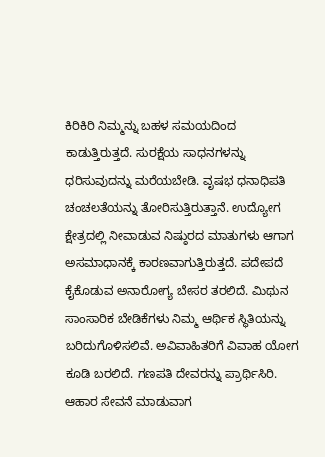ಕಿರಿಕಿರಿ ನಿಮ್ಮನ್ನು ಬಹಳ ಸಮಯದಿಂದ ಕಾಡುತ್ತಿರುತ್ತದೆ. ಸುರಕ್ಷೆಯ ಸಾಧನಗಳನ್ನು ಧರಿಸುವುದನ್ನು ಮರೆಯಬೇಡಿ. ವೃಷಭ ಧನಾಧಿಪತಿ ಚಂಚಲತೆಯನ್ನು ತೋರಿಸುತ್ತಿರುತ್ತಾನೆ. ಉದ್ಯೋಗ ಕ್ಷೇತ್ರದಲ್ಲಿ ನೀವಾಡುವ ನಿಷ್ಠುರದ ಮಾತುಗಳು ಆಗಾಗ ಅಸಮಾಧಾನಕ್ಕೆ ಕಾರಣವಾಗುತ್ತಿರುತ್ತದೆ. ಪದೇಪದೆ ಕೈಕೊಡುವ ಅನಾರೋಗ್ಯ ಬೇಸರ ತರಲಿದೆ. ಮಿಥುನ ಸಾಂಸಾರಿಕ ಬೇಡಿಕೆಗಳು ನಿಮ್ಮ ಆರ್ಥಿಕ ಸ್ಥಿತಿಯನ್ನು ಬರಿದುಗೊಳಿಸಲಿವೆ. ಅವಿವಾಹಿತರಿಗೆ ವಿವಾಹ ಯೋಗ ಕೂಡಿ ಬರಲಿದೆ. ಗಣಪತಿ ದೇವರನ್ನು ಪ್ರಾರ್ಥಿಸಿರಿ. ಆಹಾರ ಸೇವನೆ ಮಾಡುವಾಗ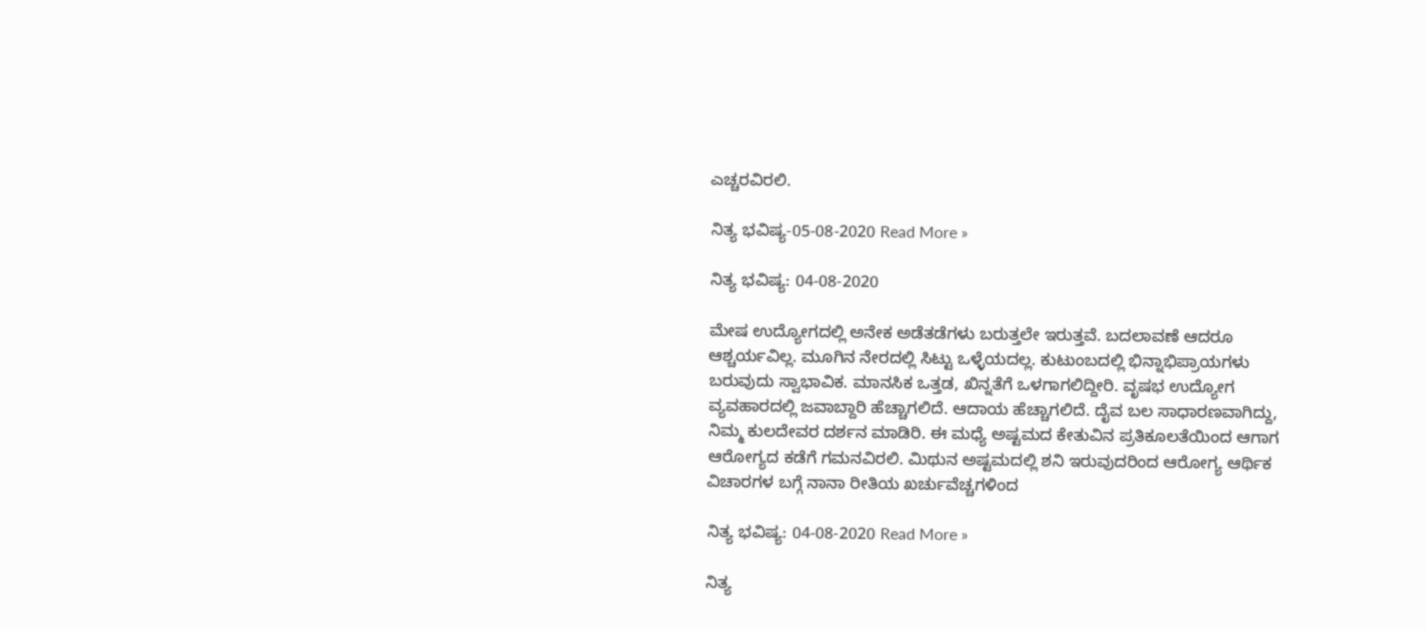ಎಚ್ಚರವಿರಲಿ.

ನಿತ್ಯ ಭವಿಷ್ಯ-05-08-2020 Read More »

ನಿತ್ಯ ಭವಿಷ್ಯ: 04-08-2020

ಮೇಷ ಉದ್ಯೋಗದಲ್ಲಿ ಅನೇಕ ಅಡೆತಡೆಗಳು ಬರುತ್ತಲೇ ಇರುತ್ತವೆ. ಬದಲಾವಣೆ ಆದರೂ ಆಶ್ಚರ್ಯವಿಲ್ಲ. ಮೂಗಿನ ನೇರದಲ್ಲಿ ಸಿಟ್ಟು ಒಳ್ಳೆಯದಲ್ಲ. ಕುಟುಂಬದಲ್ಲಿ ಭಿನ್ನಾಭಿಪ್ರಾಯಗಳು ಬರುವುದು ಸ್ವಾಭಾವಿಕ. ಮಾನಸಿಕ ಒತ್ತಡ, ಖಿನ್ನತೆಗೆ ಒಳಗಾಗಲಿದ್ದೀರಿ. ವೃಷಭ ಉದ್ಯೋಗ ವ್ಯವಹಾರದಲ್ಲಿ ಜವಾಬ್ದಾರಿ ಹೆಚ್ಚಾಗಲಿದೆ. ಆದಾಯ ಹೆಚ್ಚಾಗಲಿದೆ. ದೈವ ಬಲ ಸಾಧಾರಣವಾಗಿದ್ದು, ನಿಮ್ಮ ಕುಲದೇವರ ದರ್ಶನ ಮಾಡಿರಿ. ಈ ಮಧ್ಯೆ ಅಷ್ಟಮದ ಕೇತುವಿನ ಪ್ರತಿಕೂಲತೆಯಿಂದ ಆಗಾಗ ಆರೋಗ್ಯದ ಕಡೆಗೆ ಗಮನವಿರಲಿ. ಮಿಥುನ ಅಷ್ಟಮದಲ್ಲಿ ಶನಿ ಇರುವುದರಿಂದ ಆರೋಗ್ಯ ಆರ್ಥಿಕ ವಿಚಾರಗಳ ಬಗ್ಗೆ ನಾನಾ ರೀತಿಯ ಖರ್ಚುವೆಚ್ಚಗಳಿಂದ

ನಿತ್ಯ ಭವಿಷ್ಯ: 04-08-2020 Read More »

ನಿತ್ಯ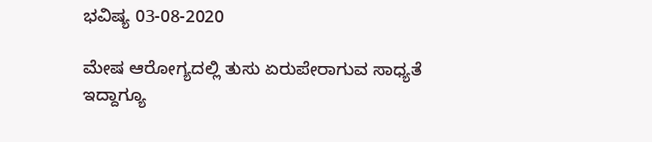ಭವಿಷ್ಯ 03-08-2020

ಮೇಷ ಆರೋಗ್ಯದಲ್ಲಿ ತುಸು ಏರುಪೇರಾಗುವ ಸಾಧ್ಯತೆ ಇದ್ದಾಗ್ಯೂ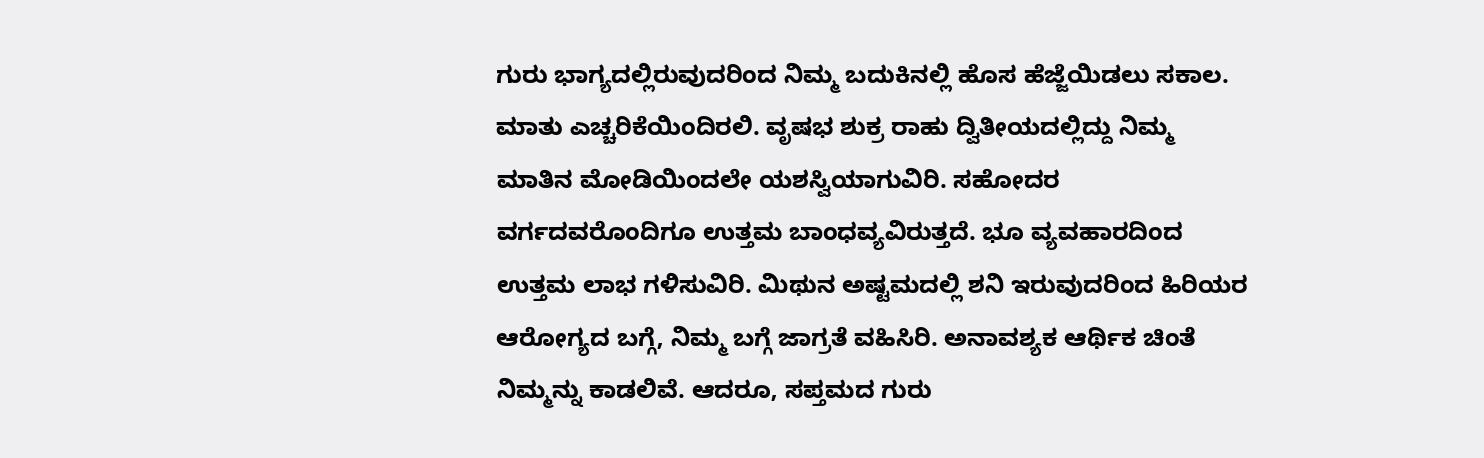ಗುರು ಭಾಗ್ಯದಲ್ಲಿರುವುದರಿಂದ ನಿಮ್ಮ ಬದುಕಿನಲ್ಲಿ ಹೊಸ ಹೆಜ್ಜೆಯಿಡಲು ಸಕಾಲ. ಮಾತು ಎಚ್ಚರಿಕೆಯಿಂದಿರಲಿ. ವೃಷಭ ಶುಕ್ರ ರಾಹು ದ್ವಿತೀಯದಲ್ಲಿದ್ದು ನಿಮ್ಮ ಮಾತಿನ ಮೋಡಿಯಿಂದಲೇ ಯಶಸ್ವಿಯಾಗುವಿರಿ. ಸಹೋದರ ವರ್ಗದವರೊಂದಿಗೂ ಉತ್ತಮ ಬಾಂಧವ್ಯವಿರುತ್ತದೆ. ಭೂ ವ್ಯವಹಾರದಿಂದ ಉತ್ತಮ ಲಾಭ ಗಳಿಸುವಿರಿ. ಮಿಥುನ ಅಷ್ಟಮದಲ್ಲಿ ಶನಿ ಇರುವುದರಿಂದ ಹಿರಿಯರ ಆರೋಗ್ಯದ ಬಗ್ಗೆ, ನಿಮ್ಮ ಬಗ್ಗೆ ಜಾಗ್ರತೆ ವಹಿಸಿರಿ. ಅನಾವಶ್ಯಕ ಆರ್ಥಿಕ ಚಿಂತೆ ನಿಮ್ಮನ್ನು ಕಾಡಲಿವೆ. ಆದರೂ, ಸಪ್ತಮದ ಗುರು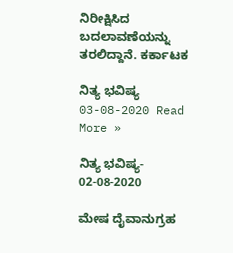ನಿರೀಕ್ಷಿಸಿದ ಬದಲಾವಣೆಯನ್ನು ತರಲಿದ್ದಾನೆ. ಕರ್ಕಾಟಕ

ನಿತ್ಯ ಭವಿಷ್ಯ 03-08-2020 Read More »

ನಿತ್ಯ ಭವಿಷ್ಯ- 02-08-2020

ಮೇಷ ದೈವಾನುಗ್ರಹ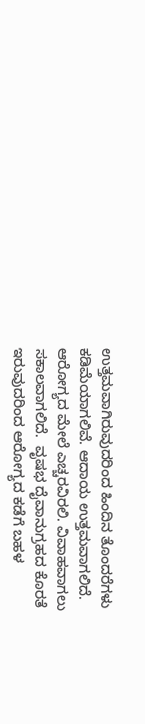ಉತ್ತಮವಾಗಿರುವುದರಿಂದ ಹಿಂದಿನ ತೊಂದರೆಗಳು ಕಡಿಮೆಯಾಗಲಿವೆ. ಆದಾಯ ಉತ್ತಮವಾಗಲಿದೆ. ಆರೋಗ್ಯದ ಮೇಲೆ ಎಚ್ಚರವಿರಲಿ. ವಿವಾಹವಾಗಲು ಸಕಾಲವಾಗಲಿದೆ.  ವೃಷಭ ದೈವಾನುಗ್ರಹದ ಕೊರತೆ ಇರುವುದರಿಂದ ಆರೋಗ್ಯದ ಕಡೆಗೆ ಬಹಳ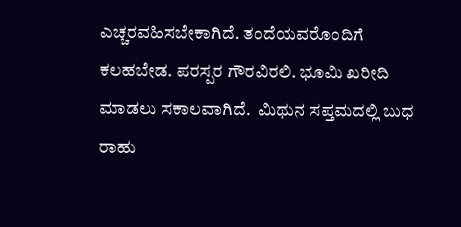ಎಚ್ಚರವಹಿಸಬೇಕಾಗಿದೆ. ತಂದೆಯವರೊಂದಿಗೆ ಕಲಹಬೇಡ. ಪರಸ್ಪರ ಗೌರವಿರಲಿ. ಭೂಮಿ ಖರೀದಿ ಮಾಡಲು ಸಕಾಲವಾಗಿದೆ.  ಮಿಥುನ ಸಪ್ತಮದಲ್ಲಿ ಬುಧ ರಾಹು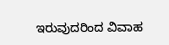ಇರುವುದರಿಂದ ವಿವಾಹ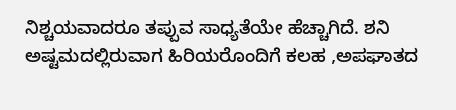ನಿಶ್ಚಯವಾದರೂ ತಪ್ಪುವ ಸಾಧ್ಯತೆಯೇ ಹೆಚ್ಚಾಗಿದೆ. ಶನಿ ಅಷ್ಟಮದಲ್ಲಿರುವಾಗ ಹಿರಿಯರೊಂದಿಗೆ ಕಲಹ ,ಅಪಘಾತದ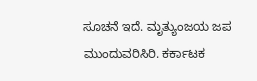ಸೂಚನೆ ಇದೆ. ಮೃತ್ಯುಂಜಯ ಜಪ ಮುಂದುವರಿಸಿರಿ. ಕರ್ಕಾಟಕ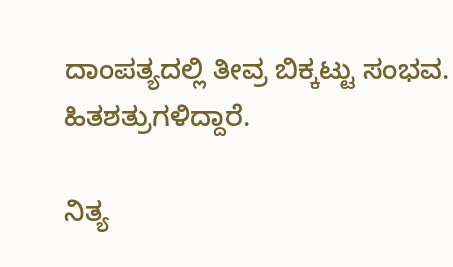ದಾಂಪತ್ಯದಲ್ಲಿ ತೀವ್ರ ಬಿಕ್ಕಟ್ಟು ಸಂಭವ. ಹಿತಶತ್ರುಗಳಿದ್ದಾರೆ.

ನಿತ್ಯ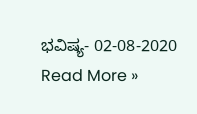ಭವಿಷ್ಯ- 02-08-2020 Read More »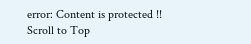error: Content is protected !!
Scroll to Top